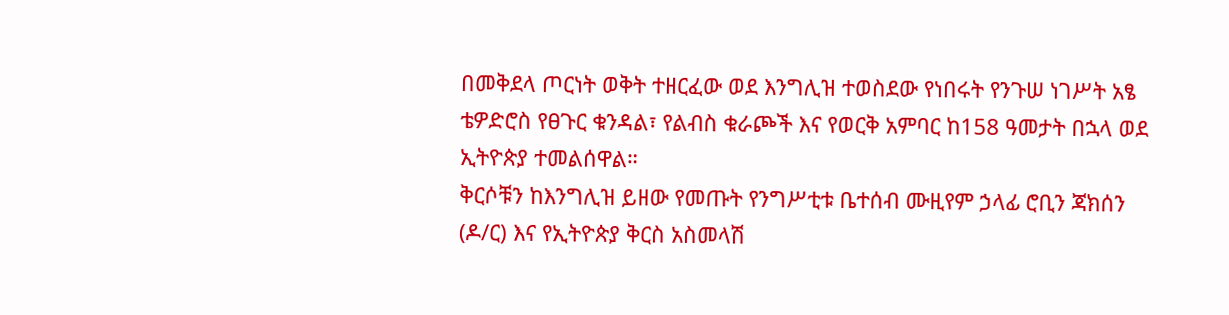በመቅደላ ጦርነት ወቅት ተዘርፈው ወደ እንግሊዝ ተወስደው የነበሩት የንጉሠ ነገሥት አፄ ቴዎድሮስ የፀጉር ቁንዳል፣ የልብስ ቁራጮች እና የወርቅ አምባር ከ158 ዓመታት በኋላ ወደ ኢትዮጵያ ተመልሰዋል።
ቅርሶቹን ከእንግሊዝ ይዘው የመጡት የንግሥቲቱ ቤተሰብ ሙዚየም ኃላፊ ሮቢን ጃክሰን (ዶ/ር) እና የኢትዮጵያ ቅርስ አስመላሽ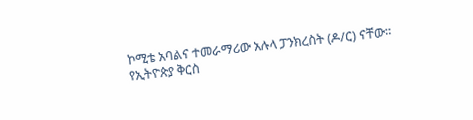ኮሚቴ አባልና ተመራማሪው አሉላ ፓንክረስት (ዶ/ር) ናቸው።
የኢትዮጵያ ቅርስ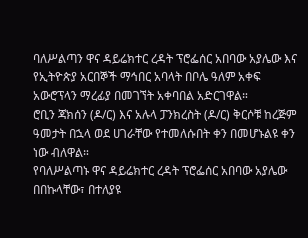ባለሥልጣን ዋና ዳይሬክተር ረዳት ፕሮፌሰር አበባው አያሌው እና የኢትዮጵያ አርበኞች ማኅበር አባላት በቦሌ ዓለም አቀፍ አውሮፕላን ማረፊያ በመገኘት አቀባበል አድርገዋል።
ሮቢን ጃክሰን (ዶ/ር) እና አሉላ ፓንክረስት (ዶ/ር) ቅርሶቹ ከረጅም ዓመታት በኋላ ወደ ሀገራቸው የተመለሱበት ቀን በመሆኑልዩ ቀን ነው ብለዋል።
የባለሥልጣኑ ዋና ዳይሬክተር ረዳት ፕሮፌሰር አበባው አያሌው በበኩላቸው፣ በተለያዩ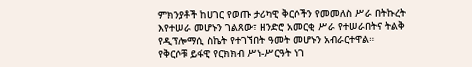ምክንያቶች ከሀገር የወጡ ታሪካዊ ቅርሶችን የመመለስ ሥራ በትኩረት እየተሠራ መሆኑን ገልጸው፣ ዘንድሮ አመርቂ ሥራ የተሠራበትና ትልቅ የዲፕሎማሲ ስኬት የተገኘበት ዓመት መሆኑን አብራርተዋል።
የቅርሶቹ ይፋዊ የርክክብ ሥነ-ሥርዓት ነገ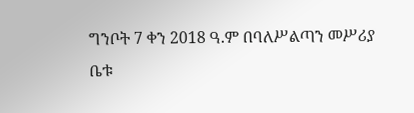ግንቦት 7 ቀን 2018 ዓ.ም በባለሥልጣን መሥሪያ ቤቱ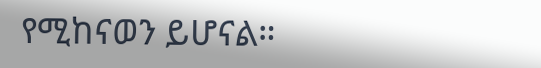የሚከናወን ይሆናል።